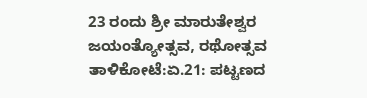23 ರಂದು ಶ್ರೀ ಮಾರುತೇಶ್ವರ ಜಯಂತ್ಯೋತ್ಸವ, ರಥೋತ್ಸವ
ತಾಳಿಕೋಟೆ:ಏ.21: ಪಟ್ಟಣದ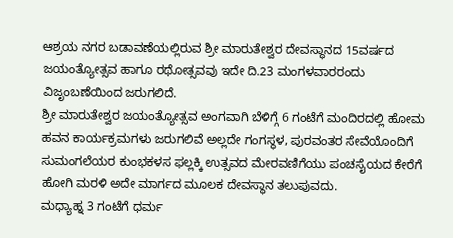ಆಶ್ರಯ ನಗರ ಬಡಾವಣೆಯಲ್ಲಿರುವ ಶ್ರೀ ಮಾರುತೇಶ್ವರ ದೇವಸ್ಥಾನದ 15ವರ್ಷದ ಜಯಂತ್ಯೋತ್ಸವ ಹಾಗೂ ರಥೋತ್ಸವವು ಇದೇ ದಿ.23 ಮಂಗಳವಾರರಂದು ವಿಜೃಂಬಣೆಯಿಂದ ಜರುಗಲಿದೆ.
ಶ್ರೀ ಮಾರುತೇಶ್ವರ ಜಯಂತ್ಯೋತ್ಸವ ಅಂಗವಾಗಿ ಬೆಳಿಗ್ಗೆ 6 ಗಂಟೆಗೆ ಮಂದಿರದಲ್ಲಿ ಹೋಮ ಹವನ ಕಾರ್ಯಕ್ರಮಗಳು ಜರುಗಲಿವೆ ಅಲ್ಲದೇ ಗಂಗಸ್ಥಳ, ಪುರವಂತರ ಸೇವೆಯೊಂದಿಗೆ ಸುಮಂಗಲೆಯರ ಕುಂಭಕಳಸ ಫಲ್ಲಕ್ಕಿ ಉತ್ಸವದ ಮೇರವಣಿಗೆಯು ಪಂಚಸೈಯದ ಕೇರೆಗೆ ಹೋಗಿ ಮರಳಿ ಅದೇ ಮಾರ್ಗದ ಮೂಲಕ ದೇವಸ್ಥಾನ ತಲುಪುವದು.
ಮಧ್ಯಾಹ್ನ 3 ಗಂಟೆಗೆ ಧರ್ಮ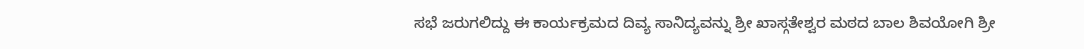ಸಭೆ ಜರುಗಲಿದ್ದು ಈ ಕಾರ್ಯಕ್ರಮದ ದಿವ್ಯ ಸಾನಿದ್ಯವನ್ನು ಶ್ರೀ ಖಾಸ್ಗತೇಶ್ವರ ಮಠದ ಬಾಲ ಶಿವಯೋಗಿ ಶ್ರೀ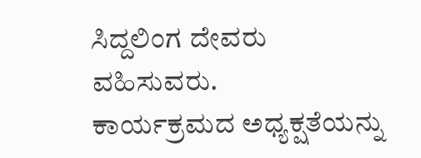ಸಿದ್ದಲಿಂಗ ದೇವರು ವಹಿಸುವರು.
ಕಾರ್ಯಕ್ರಮದ ಅಧ್ಯಕ್ಷತೆಯನ್ನು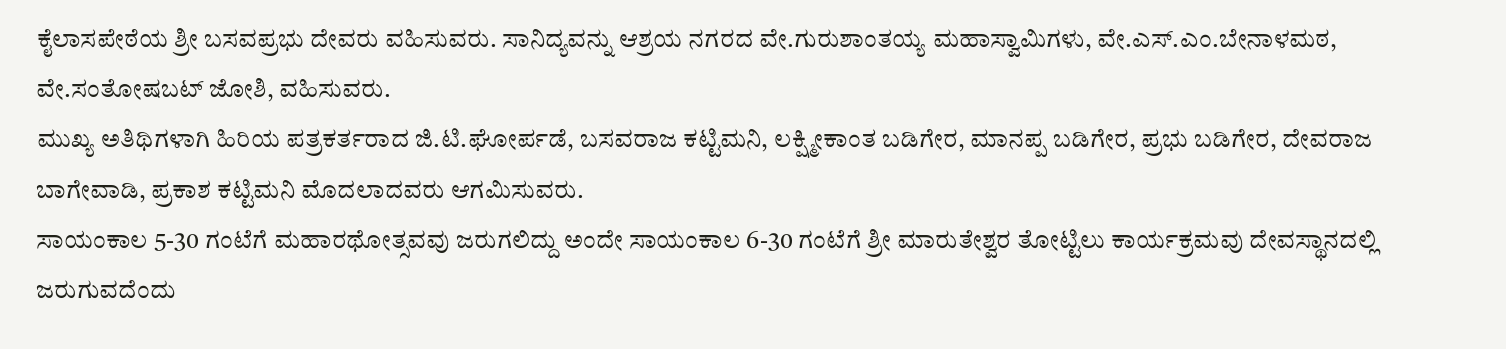ಕೈಲಾಸಪೇಠೆಯ ಶ್ರೀ ಬಸವಪ್ರಭು ದೇವರು ವಹಿಸುವರು. ಸಾನಿದ್ಯವನ್ನು ಆಶ್ರಯ ನಗರದ ವೇ.ಗುರುಶಾಂತಯ್ಯ ಮಹಾಸ್ವಾಮಿಗಳು, ವೇ.ಎಸ್.ಎಂ.ಬೇನಾಳಮಠ, ವೇ.ಸಂತೋಷಬಟ್ ಜೋಶಿ, ವಹಿಸುವರು.
ಮುಖ್ಯ ಅತಿಥಿಗಳಾಗಿ ಹಿರಿಯ ಪತ್ರಕರ್ತರಾದ ಜಿ.ಟಿ.ಘೋರ್ಪಡೆ, ಬಸವರಾಜ ಕಟ್ಟಿಮನಿ, ಲಕ್ಷ್ಮೀಕಾಂತ ಬಡಿಗೇರ, ಮಾನಪ್ಪ ಬಡಿಗೇರ, ಪ್ರಭು ಬಡಿಗೇರ, ದೇವರಾಜ ಬಾಗೇವಾಡಿ, ಪ್ರಕಾಶ ಕಟ್ಟಿಮನಿ ಮೊದಲಾದವರು ಆಗಮಿಸುವರು.
ಸಾಯಂಕಾಲ 5-30 ಗಂಟೆಗೆ ಮಹಾರಥೋತ್ಸವವು ಜರುಗಲಿದ್ದು ಅಂದೇ ಸಾಯಂಕಾಲ 6-30 ಗಂಟೆಗೆ ಶ್ರೀ ಮಾರುತೇಶ್ವರ ತೋಟ್ಟಿಲು ಕಾರ್ಯಕ್ರಮವು ದೇವಸ್ಥಾನದಲ್ಲಿ ಜರುಗುವದೆಂದು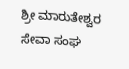ಶ್ರೀ ಮಾರುತೇಶ್ವರ ಸೇವಾ ಸಂಘ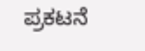ಪ್ರಕಟನೆ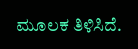ಮೂಲಕ ತಿಳಿಸಿದೆ.